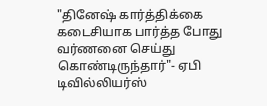"தினேஷ் கார்த்திக்கை கடைசியாக பார்த்த போது வர்ணனை செய்து கொண்டிருந்தார்"- ஏபி டிவில்லியர்ஸ்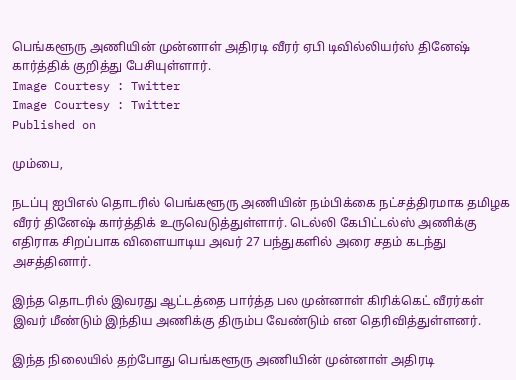பெங்களூரு அணியின் முன்னாள் அதிரடி வீரர் ஏபி டிவில்லியர்ஸ் தினேஷ் கார்த்திக் குறித்து பேசியுள்ளார்.
Image Courtesy : Twitter
Image Courtesy : Twitter
Published on

மும்பை,

நடப்பு ஐபிஎல் தொடரில் பெங்களூரு அணியின் நம்பிக்கை நட்சத்திரமாக தமிழக வீரர் தினேஷ் கார்த்திக் உருவெடுத்துள்ளார். டெல்லி கேபிட்டல்ஸ் அணிக்கு எதிராக சிறப்பாக விளையாடிய அவர் 27 பந்துகளில் அரை சதம் கடந்து அசத்தினார்.

இந்த தொடரில் இவரது ஆட்டத்தை பார்த்த பல முன்னாள் கிரிக்கெட் வீரர்கள் இவர் மீண்டும் இந்திய அணிக்கு திரும்ப வேண்டும் என தெரிவித்துள்ளனர்.

இந்த நிலையில் தற்போது பெங்களூரு அணியின் முன்னாள் அதிரடி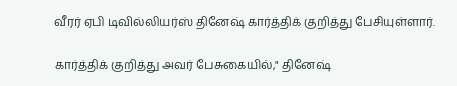வீரர் ஏபி டிவில்லியர்ஸ் தினேஷ் கார்த்திக் குறித்து பேசியுள்ளார்.

கார்த்திக் குறித்து அவர் பேசுகையில்," தினேஷ்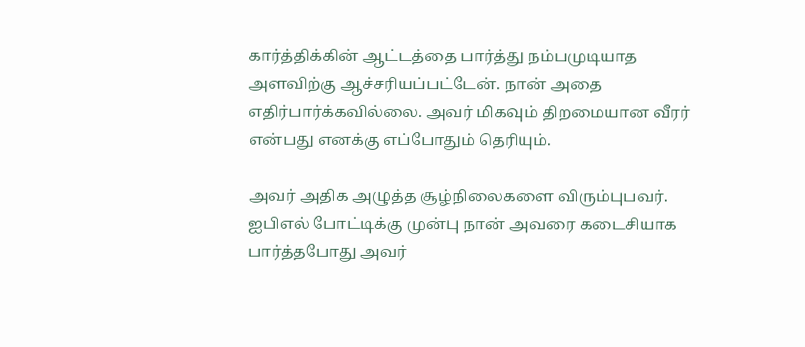கார்த்திக்கின் ஆட்டத்தை பார்த்து நம்பமுடியாத அளவிற்கு ஆச்சரியப்பட்டேன். நான் அதை எதிர்பார்க்கவில்லை. அவர் மிகவும் திறமையான வீரர் என்பது எனக்கு எப்போதும் தெரியும்.

அவர் அதிக அழுத்த சூழ்நிலைகளை விரும்புபவர். ஐபிஎல் போட்டிக்கு முன்பு நான் அவரை கடைசியாக பார்த்தபோது அவர்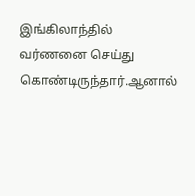இங்கிலாந்தில் வர்ணனை செய்து கொண்டிருந்தார்.ஆனால்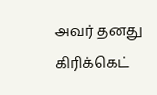அவர் தனது கிரிக்கெட்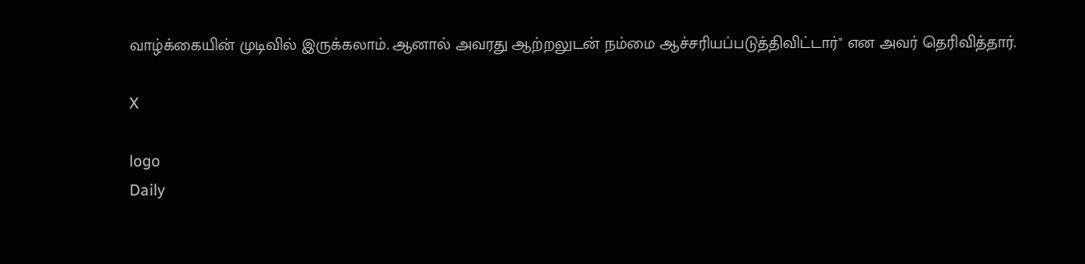வாழ்க்கையின் முடிவில் இருக்கலாம். ஆனால் அவரது ஆற்றலுடன் நம்மை ஆச்சரியப்படுத்திவிட்டார்" என அவர் தெரிவித்தார்.

X

logo
Daily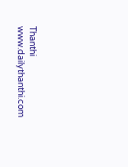Thanthi
www.dailythanthi.com